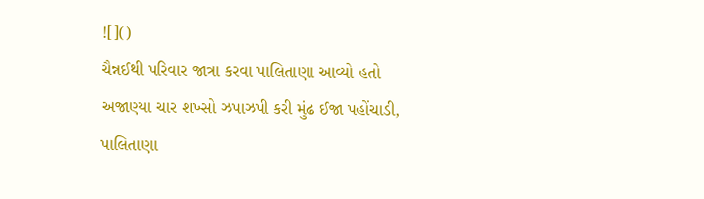![]()
ચૈન્નઈથી પરિવાર જાત્રા કરવા પાલિતાણા આવ્યો હતો
અજાણ્યા ચાર શખ્સો ઝપાઝપી કરી મુંઢ ઈજા પહોંચાડી, પાલિતાણા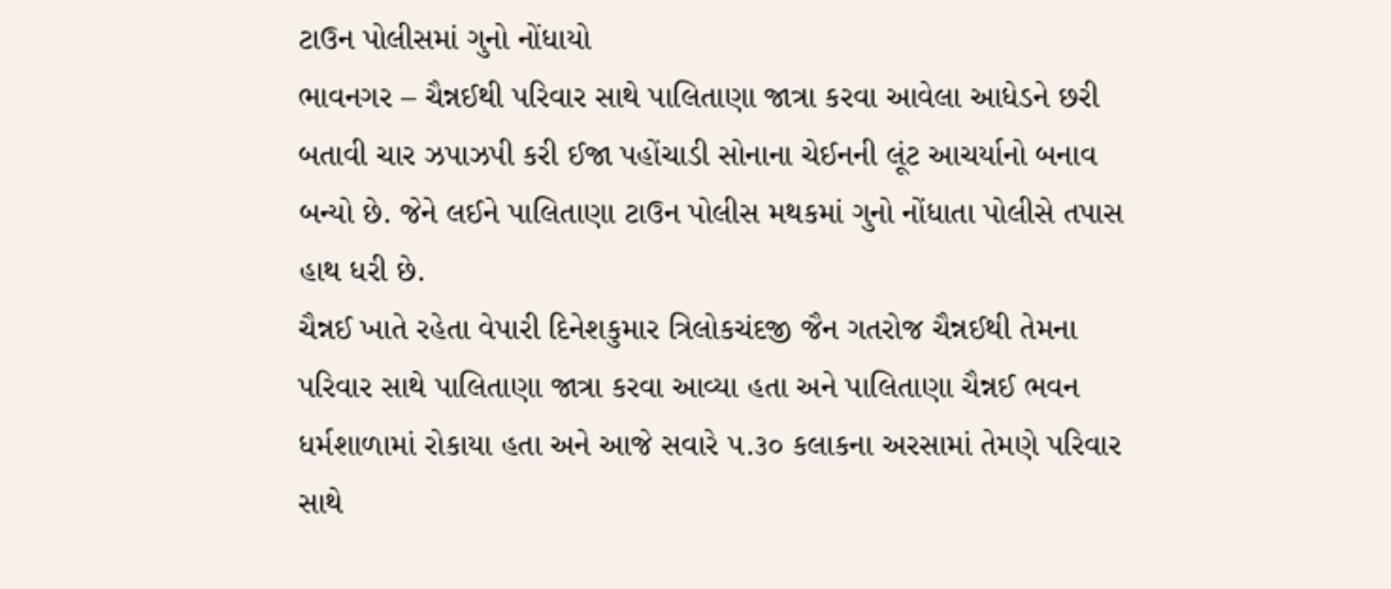ટાઉન પોલીસમાં ગુનો નોંધાયો
ભાવનગર – ચૈન્નઈથી પરિવાર સાથે પાલિતાણા જાત્રા કરવા આવેલા આધેડને છરી બતાવી ચાર ઝપાઝપી કરી ઈજા પહોંચાડી સોનાના ચેઈનની લૂંટ આચર્યાનો બનાવ બન્યો છે. જેને લઈને પાલિતાણા ટાઉન પોલીસ મથકમાં ગુનો નોંધાતા પોલીસે તપાસ હાથ ધરી છે.
ચૈન્નઈ ખાતે રહેતા વેપારી દિનેશકુમાર ત્રિલોકચંદજી જૈન ગતરોજ ચૈન્નઈથી તેમના પરિવાર સાથે પાલિતાણા જાત્રા કરવા આવ્યા હતા અને પાલિતાણા ચૈન્નઈ ભવન ધર્મશાળામાં રોકાયા હતા અને આજે સવારે ૫.૩૦ કલાકના અરસામાં તેમણે પરિવાર સાથે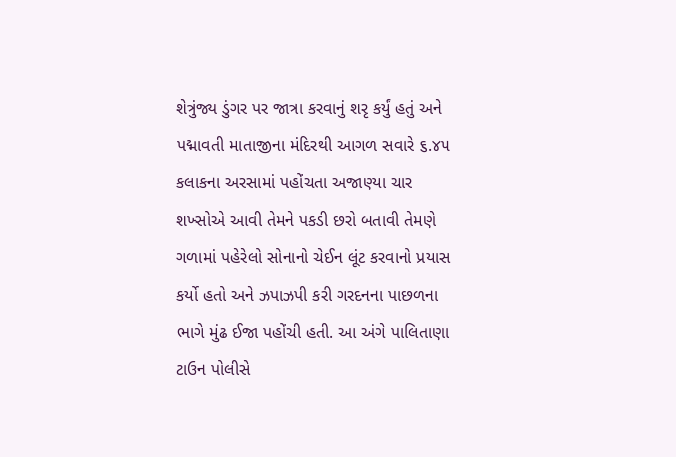શેત્રુંજ્ય ડુંગર પર જાત્રા કરવાનું શરૃ કર્યું હતું અને પદ્માવતી માતાજીના મંદિરથી આગળ સવારે ૬.૪૫ કલાકના અરસામાં પહોંચતા અજાણ્યા ચાર શખ્સોએ આવી તેમને પકડી છરો બતાવી તેમણે ગળામાં પહેરેલો સોનાનો ચેઈન લૂંટ કરવાનો પ્રયાસ કર્યો હતો અને ઝપાઝપી કરી ગરદનના પાછળના ભાગે મુંઢ ઈજા પહોંચી હતી. આ અંગે પાલિતાણા ટાઉન પોલીસે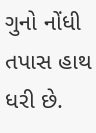ગુનો નોંધી તપાસ હાથ ધરી છે.